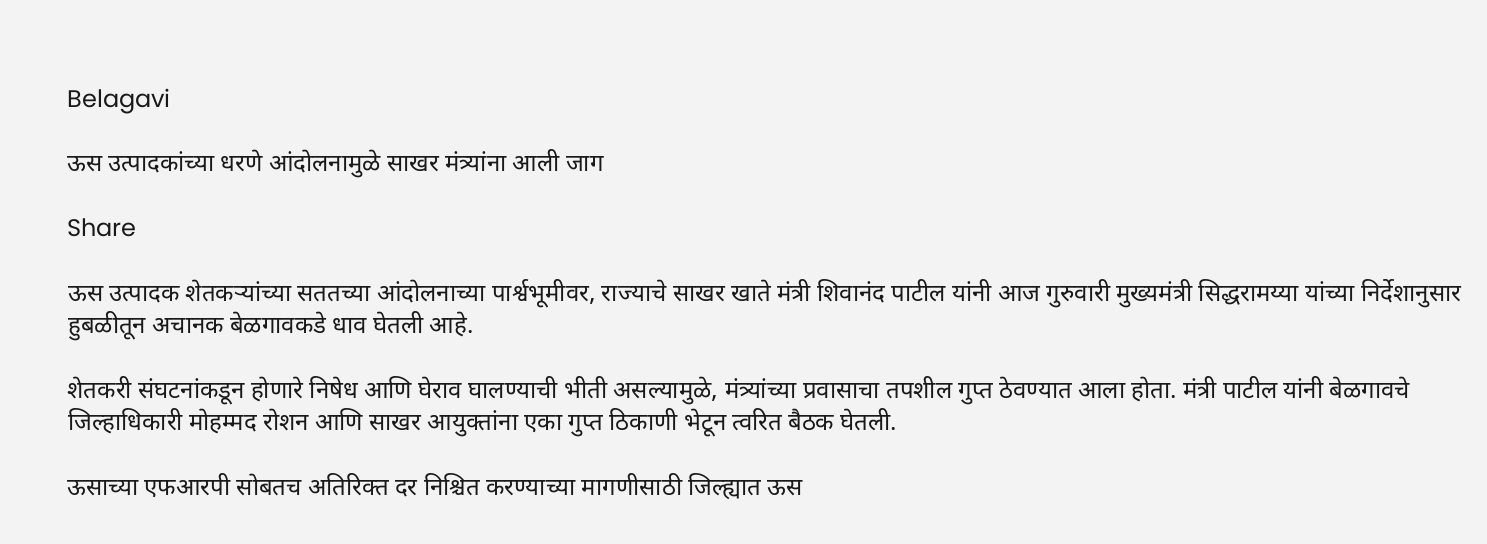Belagavi

ऊस उत्पादकांच्या धरणे आंदोलनामुळे साखर मंत्र्यांना आली जाग

Share

ऊस उत्पादक शेतकऱ्यांच्या सततच्या आंदोलनाच्या पार्श्वभूमीवर, राज्याचे साखर खाते मंत्री शिवानंद पाटील यांनी आज गुरुवारी मुख्यमंत्री सिद्धरामय्या यांच्या निर्देशानुसार हुबळीतून अचानक बेळगावकडे धाव घेतली आहे.

शेतकरी संघटनांकडून होणारे निषेध आणि घेराव घालण्याची भीती असल्यामुळे, मंत्र्यांच्या प्रवासाचा तपशील गुप्त ठेवण्यात आला होता. मंत्री पाटील यांनी बेळगावचे जिल्हाधिकारी मोहम्मद रोशन आणि साखर आयुक्तांना एका गुप्त ठिकाणी भेटून त्वरित बैठक घेतली.

ऊसाच्या एफआरपी सोबतच अतिरिक्त दर निश्चित करण्याच्या मागणीसाठी जिल्ह्यात ऊस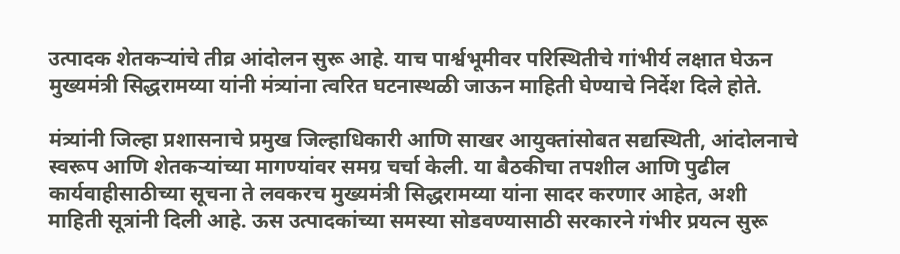उत्पादक शेतकऱ्यांचे तीव्र आंदोलन सुरू आहे. याच पार्श्वभूमीवर परिस्थितीचे गांभीर्य लक्षात घेऊन मुख्यमंत्री सिद्धरामय्या यांनी मंत्र्यांना त्वरित घटनास्थळी जाऊन माहिती घेण्याचे निर्देश दिले होते.

मंत्र्यांनी जिल्हा प्रशासनाचे प्रमुख जिल्हाधिकारी आणि साखर आयुक्तांसोबत सद्यस्थिती, आंदोलनाचे स्वरूप आणि शेतकऱ्यांच्या मागण्यांवर समग्र चर्चा केली. या बैठकीचा तपशील आणि पुढील कार्यवाहीसाठीच्या सूचना ते लवकरच मुख्यमंत्री सिद्धरामय्या यांना सादर करणार आहेत, अशी माहिती सूत्रांनी दिली आहे. ऊस उत्पादकांच्या समस्या सोडवण्यासाठी सरकारने गंभीर प्रयत्न सुरू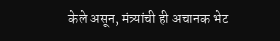केले असून, मंत्र्यांची ही अचानक भेट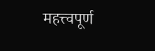महत्त्वपूर्ण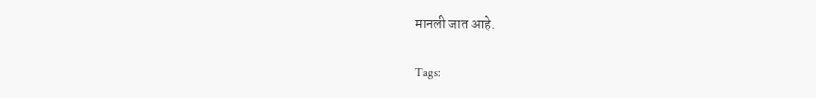मानली जात आहे.

Tags: